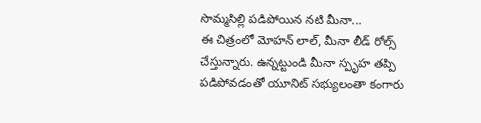సొమ్మసిల్లి పడిపోయిన నటి మీనా...
ఈ చిత్రంలో మోహన్ లాల్, మీనా లీడ్ రోల్స్ చేస్తున్నారు. ఉన్నట్టుండి మీనా స్పృహ తప్పి పడిపోవడంతో యూనిట్ సభ్యులంతా కంగారు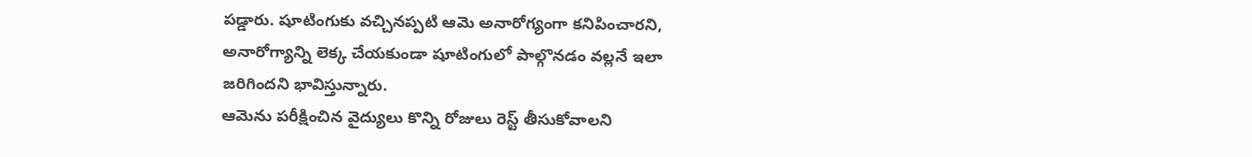పడ్డారు. షూటింగుకు వచ్చినప్పటి ఆమె అనారోగ్యంగా కనిపించారని, అనారోగ్యాన్ని లెక్క చేయకుండా షూటింగులో పాల్గొనడం వల్లనే ఇలా జరిగిందని భావిస్తున్నారు.
ఆమెను పరీక్షించిన వైద్యులు కొన్ని రోజులు రెస్ట్ తీసుకోవాలని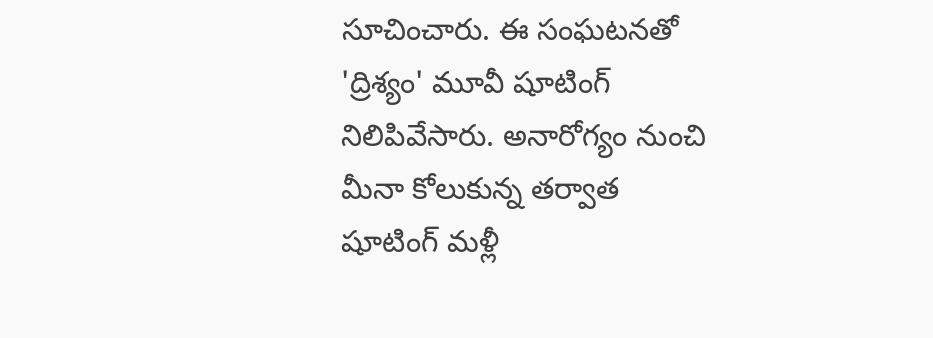సూచించారు. ఈ సంఘటనతో 'ద్రిశ్యం' మూవీ షూటింగ్ నిలిపివేసారు. అనారోగ్యం నుంచి మీనా కోలుకున్న తర్వాత షూటింగ్ మళ్లీ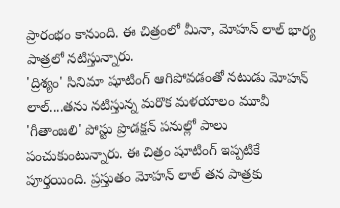ప్రారంభం కానుంది. ఈ చిత్రంలో మీనా, మోహన్ లాల్ భార్య పాత్రలో నటిస్తున్నారు.
'ద్రిశ్యం' సినిమా షూటింగ్ ఆగిపోవడంతో నటుడు మోహన్ లాల్....తను నటిస్తున్న మరొక మళయాలం మూవీ 'గీతాంజలి' పోస్టు ప్రొడక్షన్ పనుల్లో పాలు పంచుకుంటున్నారు. ఈ చిత్రం షూటింగ్ ఇప్పటికే పూర్తయింది. ప్రస్తుతం మోహన్ లాల్ తన పాత్రకు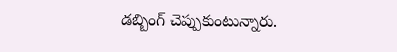డబ్బింగ్ చెప్పుకుంటున్నారు.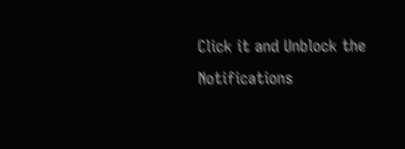Click it and Unblock the Notifications